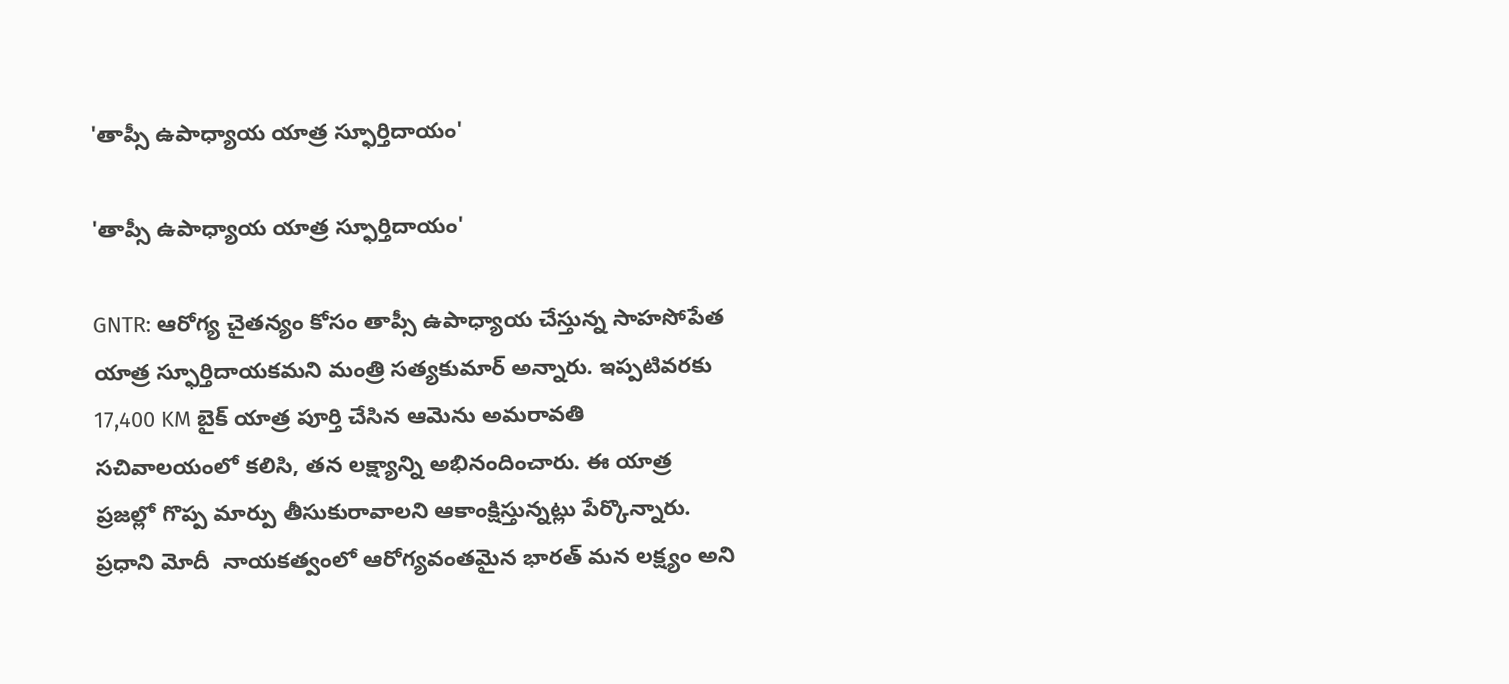'తాప్సీ ఉపాధ్యాయ యాత్ర స్ఫూర్తిదాయం'

'తాప్సీ ఉపాధ్యాయ యాత్ర స్ఫూర్తిదాయం'

GNTR: ఆరోగ్య చైతన్యం కోసం తాప్సీ ఉపాధ్యాయ చేస్తున్న సాహసోపేత యాత్ర స్ఫూర్తిదాయకమని మంత్రి సత్యకుమార్ అన్నారు. ఇప్పటివరకు 17,400 KM బైక్ యాత్ర పూర్తి చేసిన ఆమెను అమరావతి సచివాలయంలో కలిసి, తన లక్ష్యాన్ని అభినందించారు. ఈ యాత్ర ప్రజల్లో గొప్ప మార్పు తీసుకురావాలని ఆకాంక్షిస్తున్నట్లు పేర్కొన్నారు. ప్రధాని మోదీ  నాయకత్వంలో ఆరోగ్యవంతమైన భారత్ మన లక్ష్యం అని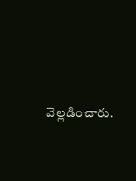వెల్లడించారు.